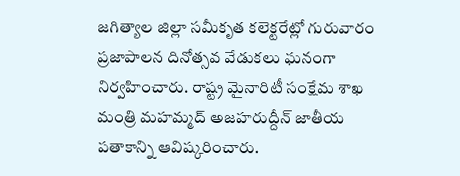జగిత్యాల జిల్లా సమీకృత కలెక్టరేట్లో గురువారం ప్రజాపాలన దినోత్సవ వేడుకలు ఘనంగా నిర్వహించారు. రాష్ట్ర మైనారిటీ సంక్షేమ శాఖ మంత్రి మహమ్మద్ అజహరుద్దీన్ జాతీయ పతాకాన్ని ఆవిష్కరించారు.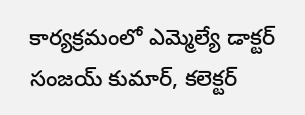కార్యక్రమంలో ఎమ్మెల్యే డాక్టర్ సంజయ్ కుమార్, కలెక్టర్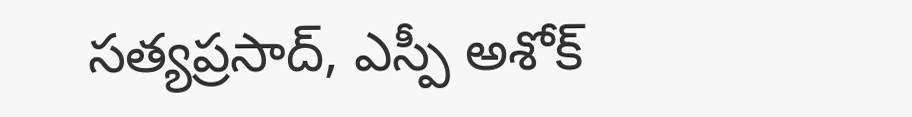సత్యప్రసాద్, ఎస్పీ అశోక్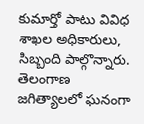కుమార్తో పాటు వివిధ శాఖల అధికారులు, సిబ్బంది పాల్గొన్నారు.
తెలంగాణ
జగిత్యాలలో ఘనంగా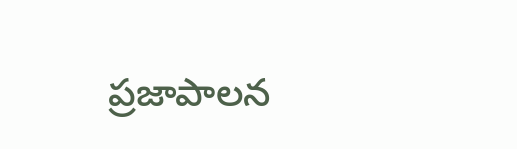ప్రజాపాలన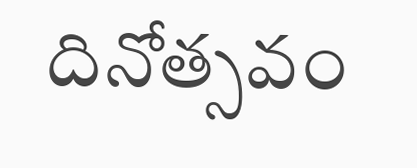దినోత్సవం